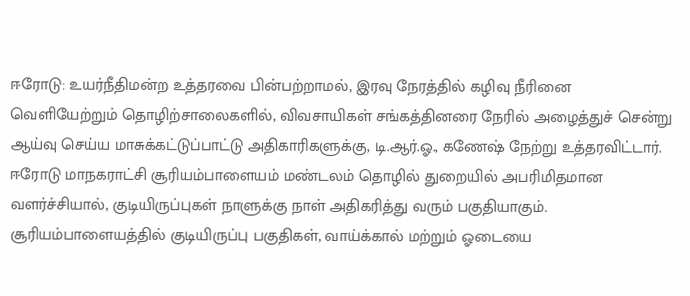ஈரோடு: உயர்நீதிமன்ற உத்தரவை பின்பற்றாமல், இரவு நேரத்தில் கழிவு நீரினை வெளியேற்றும் தொழிற்சாலைகளில், விவசாயிகள் சங்கத்தினரை நேரில் அழைத்துச் சென்று ஆய்வு செய்ய மாசுக்கட்டுப்பாட்டு அதிகாரிகளுக்கு, டி.ஆர்.ஓ., கணேஷ் நேற்று உத்தரவிட்டார்.
ஈரோடு மாநகராட்சி சூரியம்பாளையம் மண்டலம் தொழில் துறையில் அபரிமிதமான வளர்ச்சியால், குடியிருப்புகள் நாளுக்கு நாள் அதிகரித்து வரும் பகுதியாகும்.
சூரியம்பாளையத்தில் குடியிருப்பு பகுதிகள், வாய்க்கால் மற்றும் ஓடையை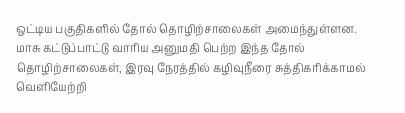ஒட்டிய பகுதிகளில் தோல் தொழிற்சாலைகள் அமைந்துள்ளன.
மாசு கட்டுப்பாட்டு வாரிய அனுமதி பெற்ற இந்த தோல் தொழிற்சாலைகள், இரவு நேரத்தில் கழிவுநீரை சுத்திகரிக்காமல் வெளியேற்றி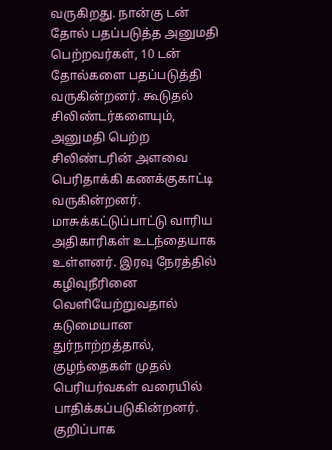வருகிறது. நான்கு டன் தோல் பதப்படுத்த அனுமதி பெற்றவர்கள், 10 டன் தோல்களை பதப்படுத்தி வருகின்றனர். கூடுதல் சிலிண்டர்களையும், அனுமதி பெற்ற சிலிண்டரின் அளவை பெரிதாக்கி கணக்குகாட்டி வருகின்றனர். மாசுக்கட்டுப்பாட்டு வாரிய அதிகாரிகள் உடந்தையாக உள்ளனர். இரவு நேரத்தில் கழிவுநீரினை வெளியேற்றுவதால் கடுமையான துர்நாற்றத்தால், குழந்தைகள் முதல் பெரியர்வகள் வரையில் பாதிக்கப்படுகின்றனர்.
குறிப்பாக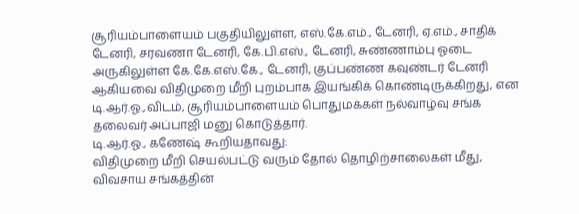சூரியம்பாளையம் பகுதியிலுள்ள, எஸ்.கே.எம்., டேனரி, ஏ.எம்., சாதிக் டேனரி, சரவணா டேனரி, கே.பி.எஸ்., டேனரி, சுண்ணாம்பு ஓடை அருகிலுள்ள கே.கே.எஸ்.கே., டேனரி, குப்பண்ண கவுண்டர் டேனரி ஆகியவை விதிமுறை மீறி புறம்பாக இயங்கிக் கொண்டிருக்கிறது, என டி.ஆர்.ஓ.,விடம், சூரியம்பாளையம் பொதுமக்கள் நல்வாழ்வு சங்க தலைவர் அப்பாஜி மனு கொடுத்தார்.
டி.ஆர்.ஓ., கணேஷ் கூறியதாவது:
விதிமுறை மீறி செயல்பட்டு வரும் தோல் தொழிற்சாலைகள் மீது, விவசாய சங்கத்தின்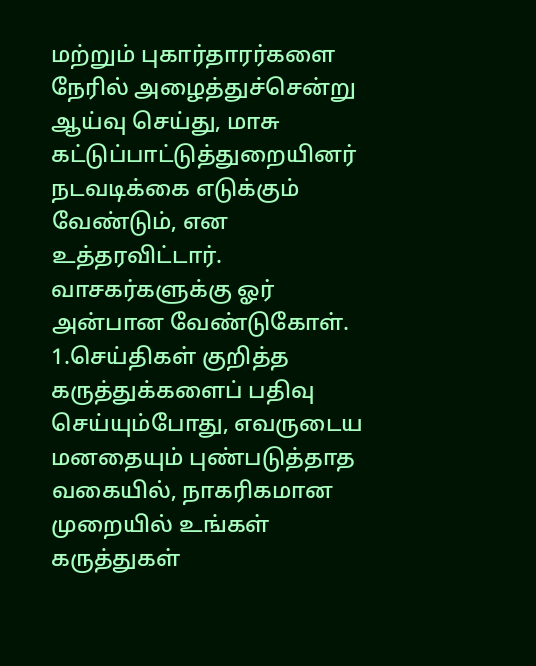மற்றும் புகார்தாரர்களை நேரில் அழைத்துச்சென்று ஆய்வு செய்து, மாசு கட்டுப்பாட்டுத்துறையினர் நடவடிக்கை எடுக்கும் வேண்டும், என உத்தரவிட்டார்.
வாசகர்களுக்கு ஓர் அன்பான வேண்டுகோள்.
1.செய்திகள் குறித்த கருத்துக்களைப் பதிவு செய்யும்போது, எவருடைய மனதையும் புண்படுத்தாத வகையில், நாகரிகமான முறையில் உங்கள் கருத்துகள்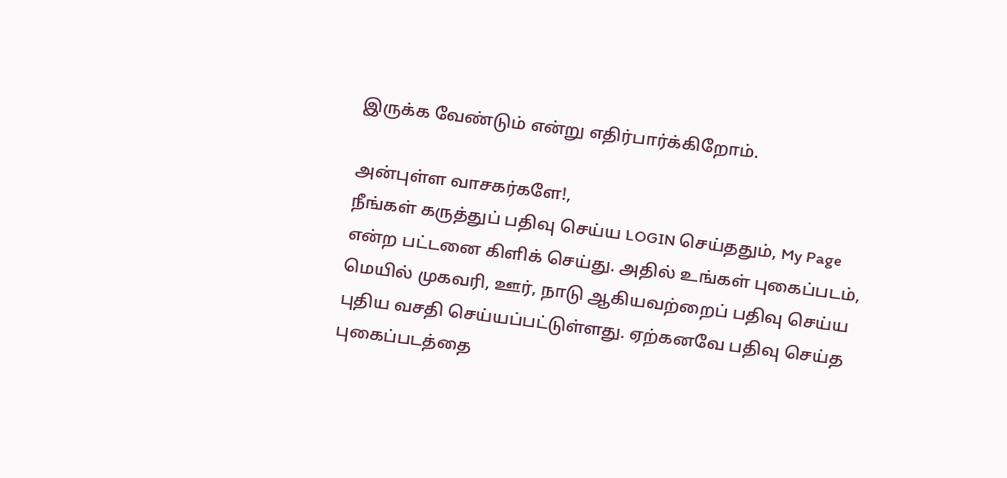இருக்க வேண்டும் என்று எதிர்பார்க்கிறோம்.

அன்புள்ள வாசகர்களே!,
நீங்கள் கருத்துப் பதிவு செய்ய LOGIN செய்ததும், My Page என்ற பட்டனை கிளிக் செய்து. அதில் உங்கள் புகைப்படம், மெயில் முகவரி, ஊர், நாடு ஆகியவற்றைப் பதிவு செய்ய புதிய வசதி செய்யப்பட்டுள்ளது. ஏற்கனவே பதிவு செய்த புகைப்படத்தை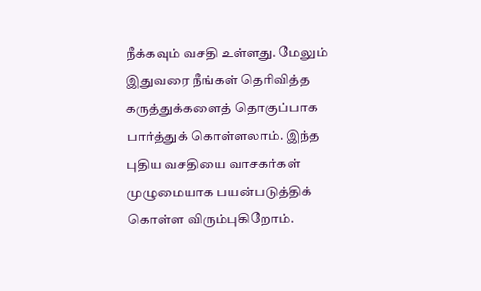நீக்கவும் வசதி உள்ளது. மேலும் இதுவரை நீங்கள் தெரிவித்த கருத்துக்களைத் தொகுப்பாக பார்த்துக் கொள்ளலாம். இந்த புதிய வசதியை வாசகர்கள் முழுமையாக பயன்படுத்திக் கொள்ள விரும்புகிறோம்.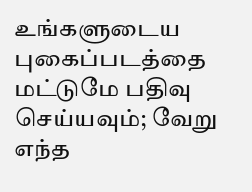உங்களுடைய புகைப்படத்தை மட்டுமே பதிவு செய்யவும்; வேறு எந்த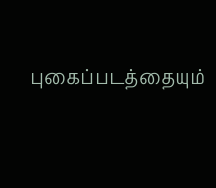புகைப்படத்தையும்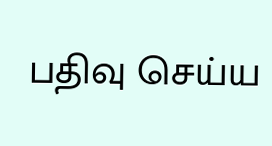பதிவு செய்ய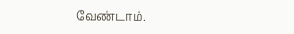வேண்டாம்.